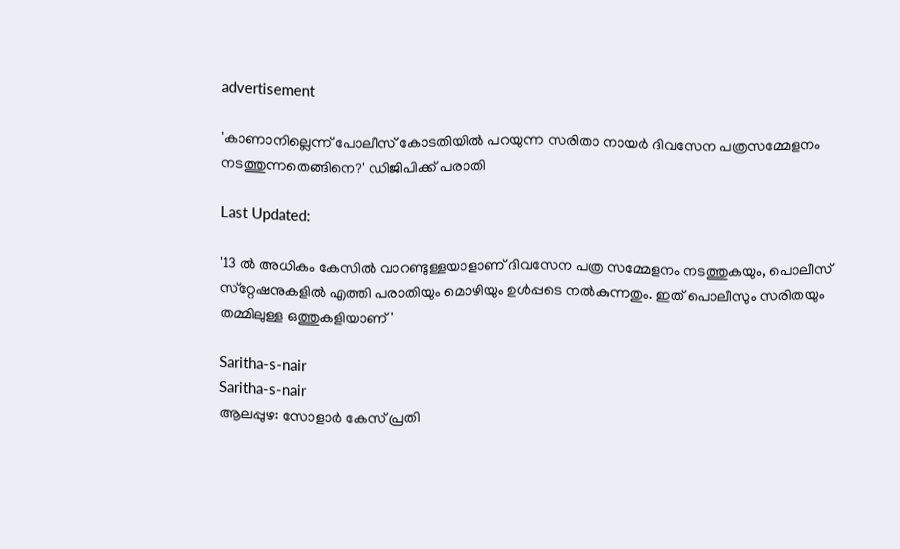advertisement

'കാണാനില്ലെന്ന് പോലീസ് കോടതിയിൽ പറയുന്ന സരിതാ നായർ ദിവസേന പത്രസമ്മേളനം നടത്തുന്നതെങ്ങിനെ?' ഡിജിപിക്ക് പരാതി

Last Updated:

'13 ൽ അധികം കേസിൽ വാറണ്ടുള്ളയാളാണ് ദിവസേന പത്ര സമ്മേളനം നടത്തുകയും, പൊലീസ് സ്‌റ്റേഷനുകളിൽ എത്തി പരാതിയും മൊഴിയും ഉൾപ്പടെ നൽകുന്നതും. ഇത് പൊലീസും സരിതയും തമ്മിലുള്ള ഒത്തുകളിയാണ്'

Saritha-s-nair
Saritha-s-nair
ആലപ്പുഴ: സോളാർ കേസ് പ്രതി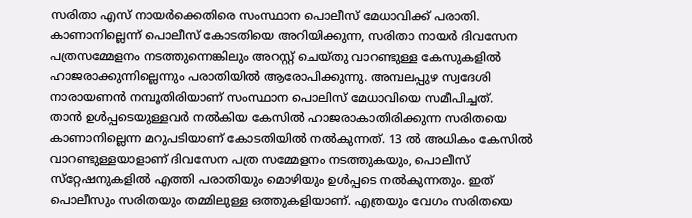സരിതാ എസ് നായർക്കെതിരെ സംസ്ഥാന പൊലീസ് മേധാവിക്ക് പരാതി. കാണാനില്ലെന്ന് പൊലീസ് കോടതിയെ അറിയിക്കുന്ന, സരിതാ നായർ ദിവസേന പത്രസമ്മേളനം നടത്തുന്നെങ്കിലും അറസ്റ്റ് ചെയ്തു വാറണ്ടുള്ള കേസുകളിൽ ഹാജരാക്കുന്നില്ലെന്നും പരാതിയിൽ ആരോപിക്കുന്നു. അമ്പലപ്പുഴ സ്വദേശി നാരായണൻ നമ്പൂതിരിയാണ് സംസ്ഥാന പൊലിസ് മേധാവിയെ സമീപിച്ചത്.
താൻ ഉൾപ്പടെയുള്ളവർ നൽകിയ കേസിൽ ഹാജരാകാതിരിക്കുന്ന സരിതയെ കാണാനില്ലെന്ന മറുപടിയാണ് കോടതിയിൽ നൽകുന്നത്. 13 ൽ അധികം കേസിൽ വാറണ്ടുള്ളയാളാണ് ദിവസേന പത്ര സമ്മേളനം നടത്തുകയും, പൊലീസ് സ്‌റ്റേഷനുകളിൽ എത്തി പരാതിയും മൊഴിയും ഉൾപ്പടെ നൽകുന്നതും. ഇത് പൊലീസും സരിതയും തമ്മിലുള്ള ഒത്തുകളിയാണ്. എത്രയും വേഗം സരിതയെ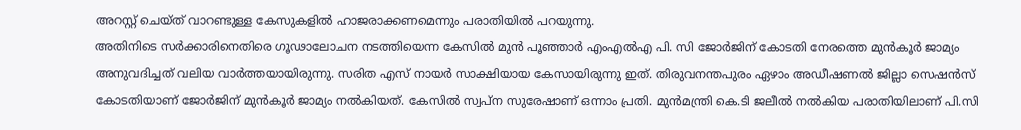അറസ്റ്റ് ചെയ്ത് വാറണ്ടുള്ള കേസുകളിൽ ഹാജരാക്കണമെന്നും പരാതിയിൽ പറയുന്നു.
അതിനിടെ സർക്കാരിനെതിരെ ഗൂഢാലോചന നടത്തിയെന്ന കേസിൽ മുൻ പൂഞ്ഞാർ എംഎൽഎ പി. സി ജോർജിന് കോടതി നേരത്തെ മുൻകൂർ ജാമ്യം അനുവദിച്ചത് വലിയ വാർത്തയായിരുന്നു. സരിത എസ് നായർ സാക്ഷിയായ കേസായിരുന്നു ഇത്. തിരുവനന്തപുരം ഏഴാം അഡീഷണല്‍ ജില്ലാ സെഷന്‍സ് കോടതിയാണ് ജോര്‍ജിന് മുന്‍കൂര്‍ ജാമ്യം നല്‍കിയത്. കേസില്‍ സ്വപ്ന സുരേഷാണ് ഒന്നാം പ്രതി. മുന്‍മന്ത്രി കെ.ടി ജലീല്‍ നല്‍കിയ പരാതിയിലാണ് പി.സി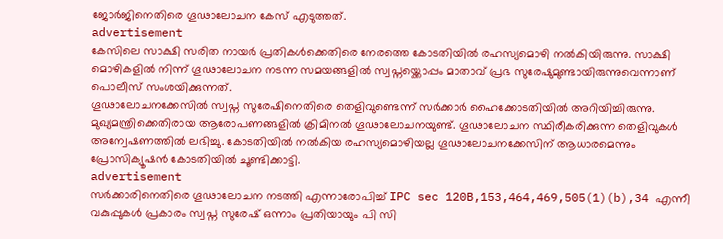ജോർജിനെതിരെ ഗൂഢാലോചന കേസ് എടുത്തത്.
advertisement
കേസിലെ സാക്ഷി സരിത നായര്‍ പ്രതികള്‍ക്കെതിരെ നേരത്തെ കോടതിയില്‍ രഹസ്യമൊഴി നല്‍കിയിരുന്നു. സാക്ഷി മൊഴികളില്‍ നിന്ന് ഗൂഢാലോചന നടന്ന സമയങ്ങളില്‍ സ്വപ്നയ്ക്കൊപ്പം മാതാവ് പ്രഭ സുരേഷുമുണ്ടായിരുന്നുവെന്നാണ് പൊലീസ് സംശയിക്കുന്നത്.
ഗൂഢാലോചനക്കേസില്‍ സ്വപ്ന സുരേഷിനെതിരെ തെളിവുണ്ടെന്ന് സര്‍ക്കാര്‍ ഹൈക്കോടതിയില്‍ അറിയിച്ചിരുന്നു. മുഖ്യമന്ത്രിക്കെതിരായ ആരോപണങ്ങളില്‍ ക്രിമിനല്‍ ഗൂഢാലോചനയുണ്ട്. ഗൂഢാലോചന സ്ഥിരീകരിക്കുന്ന തെളിവുകള്‍ അന്വേഷണത്തില്‍ ലഭിച്ചു. കോടതിയില്‍ നല്‍കിയ രഹസ്യമൊഴിയല്ല ഗൂഢാലോചനക്കേസിന് ആധാരമെന്നും പ്രോസിക്യൂഷൻ കോടതിയിൽ ചൂണ്ടിക്കാട്ടി.
advertisement
സർക്കാരിനെതിരെ ഗൂഢാലോചന നടത്തി എന്നാരോപിച്ച് IPC sec 120B,153,464,469,505(1)(b),34 എന്നീ വകുപ്പുകൾ പ്രകാരം സ്വപ്ന സുരേഷ് ഒന്നാം പ്രതിയായും പി സി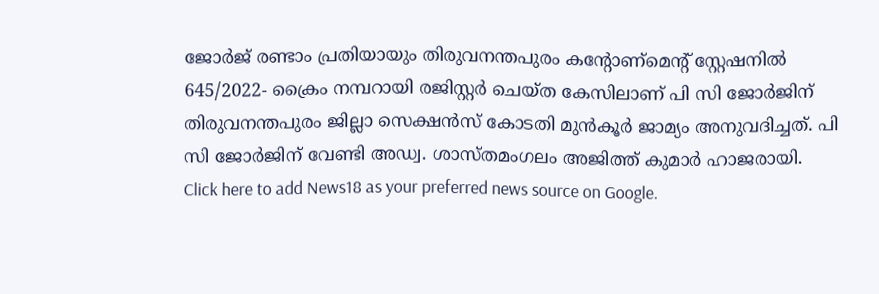ജോർജ് രണ്ടാം പ്രതിയായും തിരുവനന്തപുരം കന്റോണ്‌മെന്റ് സ്റ്റേഷനിൽ 645/2022- ക്രൈം നമ്പറായി രജിസ്റ്റർ ചെയ്ത കേസിലാണ് പി സി ജോർജിന് തിരുവനന്തപുരം ജില്ലാ സെക്ഷൻസ് കോടതി മുൻ‌കൂർ ജാമ്യം അനുവദിച്ചത്. പി സി ജോർജിന് വേണ്ടി അഡ്വ. ശാസ്തമംഗലം അജിത്ത് കുമാർ ഹാജരായി.
Click here to add News18 as your preferred news source on Google.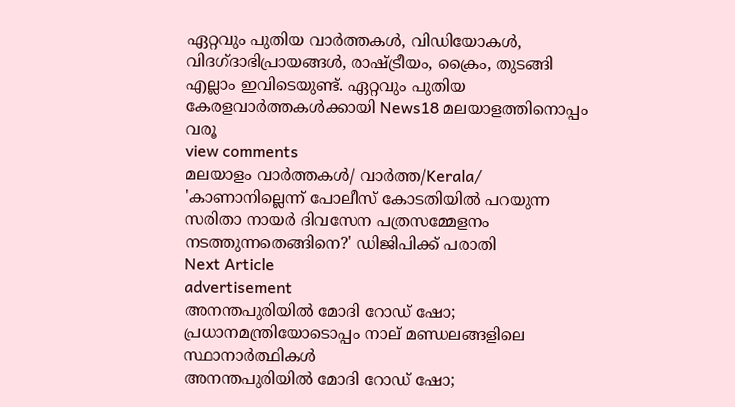ഏറ്റവും പുതിയ വാർത്തകൾ, വിഡിയോകൾ, വിദഗ്ദാഭിപ്രായങ്ങൾ, രാഷ്ട്രീയം, ക്രൈം, തുടങ്ങി എല്ലാം ഇവിടെയുണ്ട്. ഏറ്റവും പുതിയ കേരളവാർത്തകൾക്കായി News18 മലയാളത്തിനൊപ്പം വരൂ
view comments
മലയാളം വാർത്തകൾ/ വാർത്ത/Kerala/
'കാണാനില്ലെന്ന് പോലീസ് കോടതിയിൽ പറയുന്ന സരിതാ നായർ ദിവസേന പത്രസമ്മേളനം നടത്തുന്നതെങ്ങിനെ?' ഡിജിപിക്ക് പരാതി
Next Article
advertisement
അനന്തപുരിയിൽ മോദി റോഡ് ഷോ; പ്രധാനമന്ത്രിയോടൊപ്പം നാല് മണ്ഡലങ്ങളിലെ സ്ഥാനാർത്ഥികൾ
അനന്തപുരിയിൽ മോദി റോഡ് ഷോ;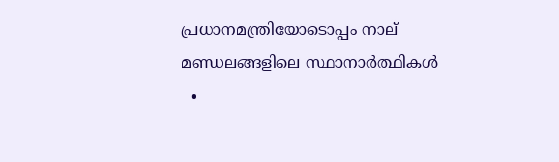പ്രധാനമന്ത്രിയോടൊപ്പം നാല് മണ്ഡലങ്ങളിലെ സ്ഥാനാർത്ഥികൾ
  •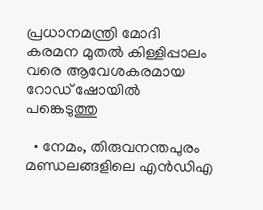പ്രധാനമന്ത്രി മോദി കരമന മുതൽ കിള്ളിപ്പാലം വരെ ആവേശകരമായ റോഡ് ഷോയിൽ പങ്കെടുത്തു

  • നേമം, തിരുവനന്തപുരം മണ്ഡലങ്ങളിലെ എൻഡിഎ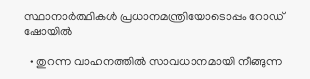സ്ഥാനാർത്ഥികൾ പ്രധാനമന്ത്രിയോടൊപ്പം റോഡ് ഷോയിൽ

  • തുറന്ന വാഹനത്തിൽ സാവധാനമായി നീങ്ങുന്ന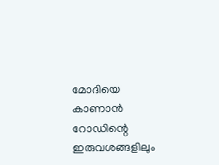മോദിയെ കാണാൻ റോഡിന്റെ ഇരുവശങ്ങളിലും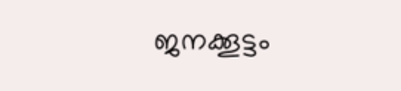ജനക്കൂട്ടം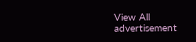View All
advertisement